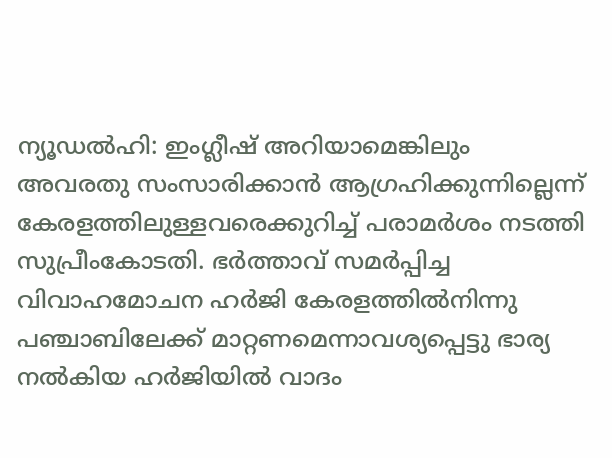ന്യൂഡൽഹി: ഇംഗ്ലീഷ് അറിയാമെങ്കിലും അവരതു സംസാരിക്കാൻ ആഗ്രഹിക്കുന്നില്ലെന്ന് കേരളത്തിലുള്ളവരെക്കുറിച്ച് പരാമർശം നടത്തി സുപ്രീംകോടതി. ഭർത്താവ് സമർപ്പിച്ച വിവാഹമോചന ഹർജി കേരളത്തിൽനിന്നു പഞ്ചാബിലേക്ക് മാറ്റണമെന്നാവശ്യപ്പെട്ടു ഭാര്യ നൽകിയ ഹർജിയിൽ വാദം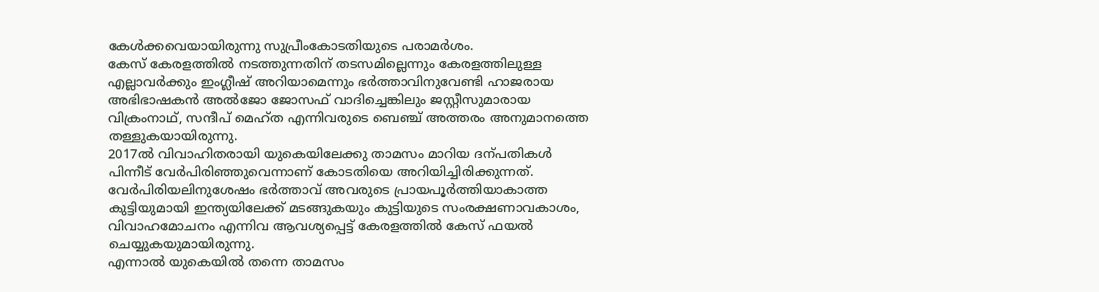കേൾക്കവെയായിരുന്നു സുപ്രീംകോടതിയുടെ പരാമർശം.
കേസ് കേരളത്തിൽ നടത്തുന്നതിന് തടസമില്ലെന്നും കേരളത്തിലുള്ള എല്ലാവർക്കും ഇംഗ്ലീഷ് അറിയാമെന്നും ഭർത്താവിനുവേണ്ടി ഹാജരായ അഭിഭാഷകൻ അൽജോ ജോസഫ് വാദിച്ചെങ്കിലും ജസ്റ്റീസുമാരായ വിക്രംനാഥ്, സന്ദീപ് മെഹ്ത എന്നിവരുടെ ബെഞ്ച് അത്തരം അനുമാനത്തെ തള്ളുകയായിരുന്നു.
2017ൽ വിവാഹിതരായി യുകെയിലേക്കു താമസം മാറിയ ദന്പതികൾ പിന്നീട് വേർപിരിഞ്ഞുവെന്നാണ് കോടതിയെ അറിയിച്ചിരിക്കുന്നത്. വേർപിരിയലിനുശേഷം ഭർത്താവ് അവരുടെ പ്രായപൂർത്തിയാകാത്ത കുട്ടിയുമായി ഇന്ത്യയിലേക്ക് മടങ്ങുകയും കുട്ടിയുടെ സംരക്ഷണാവകാശം, വിവാഹമോചനം എന്നിവ ആവശ്യപ്പെട്ട് കേരളത്തിൽ കേസ് ഫയൽ ചെയ്യുകയുമായിരുന്നു.
എന്നാൽ യുകെയിൽ തന്നെ താമസം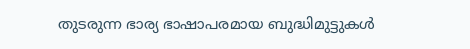തുടരുന്ന ഭാര്യ ഭാഷാപരമായ ബുദ്ധിമുട്ടുകൾ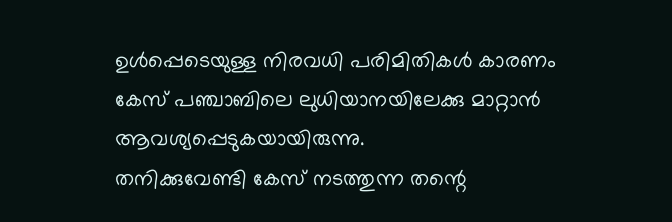ഉൾപ്പെടെയുള്ള നിരവധി പരിമിതികൾ കാരണം കേസ് പഞ്ചാബിലെ ലുധിയാനയിലേക്കു മാറ്റാൻ ആവശ്യപ്പെടുകയായിരുന്നു.
തനിക്കുവേണ്ടി കേസ് നടത്തുന്ന തന്റെ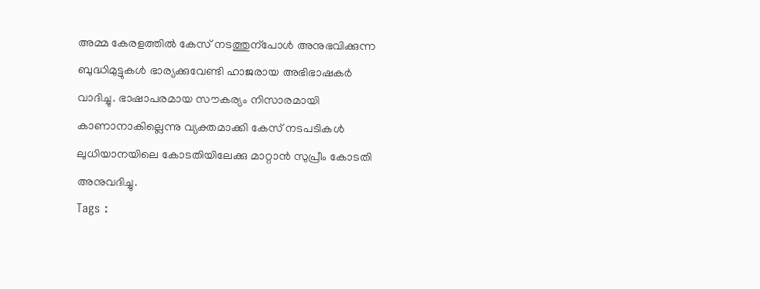അമ്മ കേരളത്തിൽ കേസ് നടത്തുന്പോൾ അനുഭവിക്കുന്ന ബുദ്ധിമുട്ടുകൾ ഭാര്യക്കുവേണ്ടി ഹാജരായ അഭിഭാഷകർ വാദിച്ചു. ഭാഷാപരമായ സൗകര്യം നിസാരമായി കാണാനാകില്ലെന്നു വ്യക്തമാക്കി കേസ് നടപടികൾ ലുധിയാനയിലെ കോടതിയിലേക്കു മാറ്റാൻ സുപ്രീം കോടതി അനുവദിച്ചു.
Tags :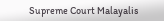Supreme Court Malayalis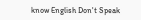know English Don't Speak